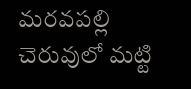మరవపల్లి చెరువులో మట్టి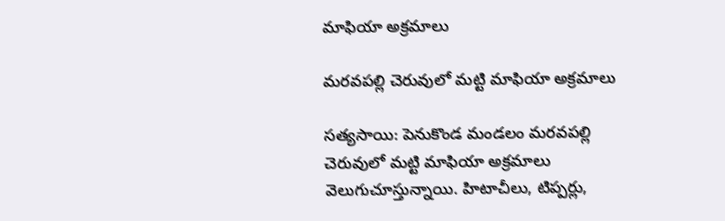మాఫియా అక్రమాలు

మరవపల్లి చెరువులో మట్టి మాఫియా అక్రమాలు

సత్యసాయి: పెనుకొండ మండలం మరవపల్లి చెరువులో మట్టి మాఫియా అక్రమాలు వెలుగుచూస్తున్నాయి. హిటాచీలు, టిప్పర్లు,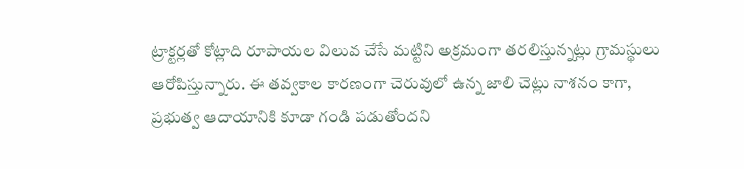ట్రాక్టర్లతో కోట్లాది రూపాయల విలువ చేసే మట్టిని అక్రమంగా తరలిస్తున్నట్లు గ్రామస్థులు ఆరోపిస్తున్నారు. ఈ తవ్వకాల కారణంగా చెరువులో ఉన్న జాలి చెట్లు నాశనం కాగా, ప్రభుత్వ ఆదాయానికి కూడా గండి పడుతోందని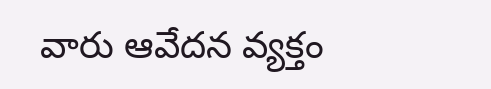వారు ఆవేదన వ్యక్తం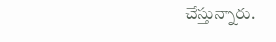చేస్తున్నారు.